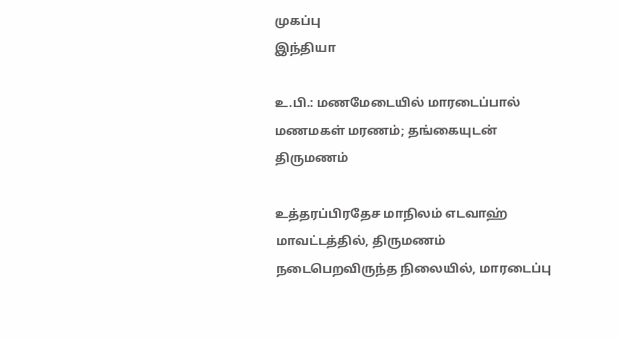முகப்பு
இந்தியா

உ.பி.: மணமேடையில் மாரடைப்பால் மணமகள் மரணம்; தங்கையுடன் திருமணம்

உத்தரப்பிரதேச மாநிலம் எடவாஹ் மாவட்டத்தில், திருமணம் நடைபெறவிருந்த நிலையில், மாரடைப்பு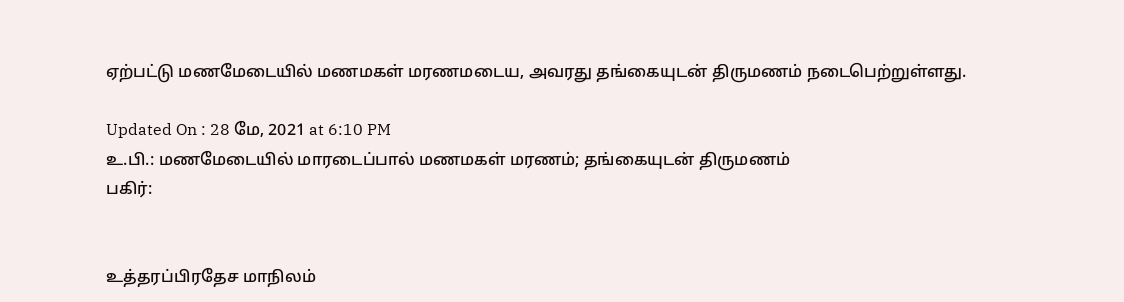ஏற்பட்டு மணமேடையில் மணமகள் மரணமடைய, அவரது தங்கையுடன் திருமணம் நடைபெற்றுள்ளது.

Updated On : 28 மே, 2021 at 6:10 PM
உ.பி.: மணமேடையில் மாரடைப்பால் மணமகள் மரணம்; தங்கையுடன் திருமணம்
பகிர்:


உத்தரப்பிரதேச மாநிலம்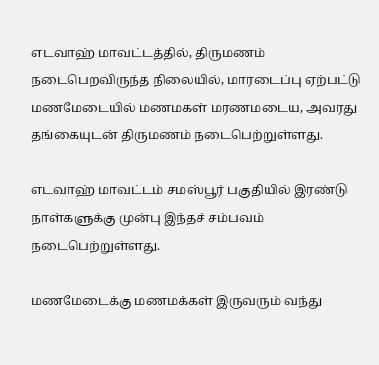எடவாஹ் மாவட்டத்தில், திருமணம் நடைபெறவிருந்த நிலையில், மாரடைப்பு ஏற்பட்டு மணமேடையில் மணமகள் மரணமடைய, அவரது தங்கையுடன் திருமணம் நடைபெற்றுள்ளது.

எடவாஹ் மாவட்டம் சமஸ்பூர் பகுதியில் இரண்டு நாள்களுக்கு முன்பு இந்தச் சம்பவம் நடைபெற்றுள்ளது.

மணமேடைக்கு மணமக்கள் இருவரும் வந்து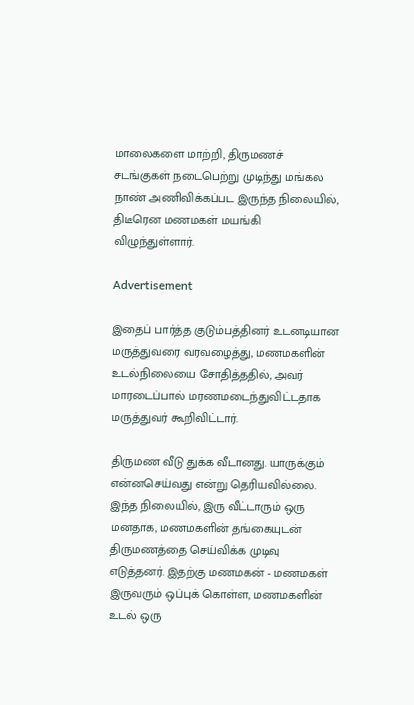மாலைகளை மாற்றி, திருமணச் சடங்குகள் நடைபெற்று முடிந்து மங்கல நாண் அணிவிக்கப்பட இருந்த நிலையில், திடீரென மணமகள் மயங்கி விழுந்துள்ளார்.

Advertisement

இதைப் பார்த்த குடும்பத்தினர் உடனடியான மருத்துவரை வரவழைத்து, மணமகளின் உடல்நிலையை சோதித்ததில், அவர் மாரடைப்பால் மரணமடைந்துவிட்டதாக மருத்துவர் கூறிவிட்டார்.

திருமண வீடு துக்க வீடானது. யாருக்கும் என்னசெய்வது என்று தெரியவில்லை. இந்த நிலையில், இரு வீட்டாரும் ஒரு மனதாக, மணமகளின் தங்கையுடன் திருமணத்தை செய்விக்க முடிவு எடுத்தனர். இதற்கு மணமகன் - மணமகள் இருவரும் ஒப்புக் கொள்ள, மணமகளின் உடல் ஒரு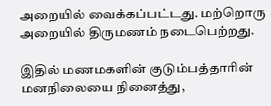அறையில் வைக்கப்பட்டது. மற்றொரு அறையில் திருமணம் நடைபெற்றது.

இதில் மணமகளின் குடும்பத்தாரின் மனநிலையை நினைத்து,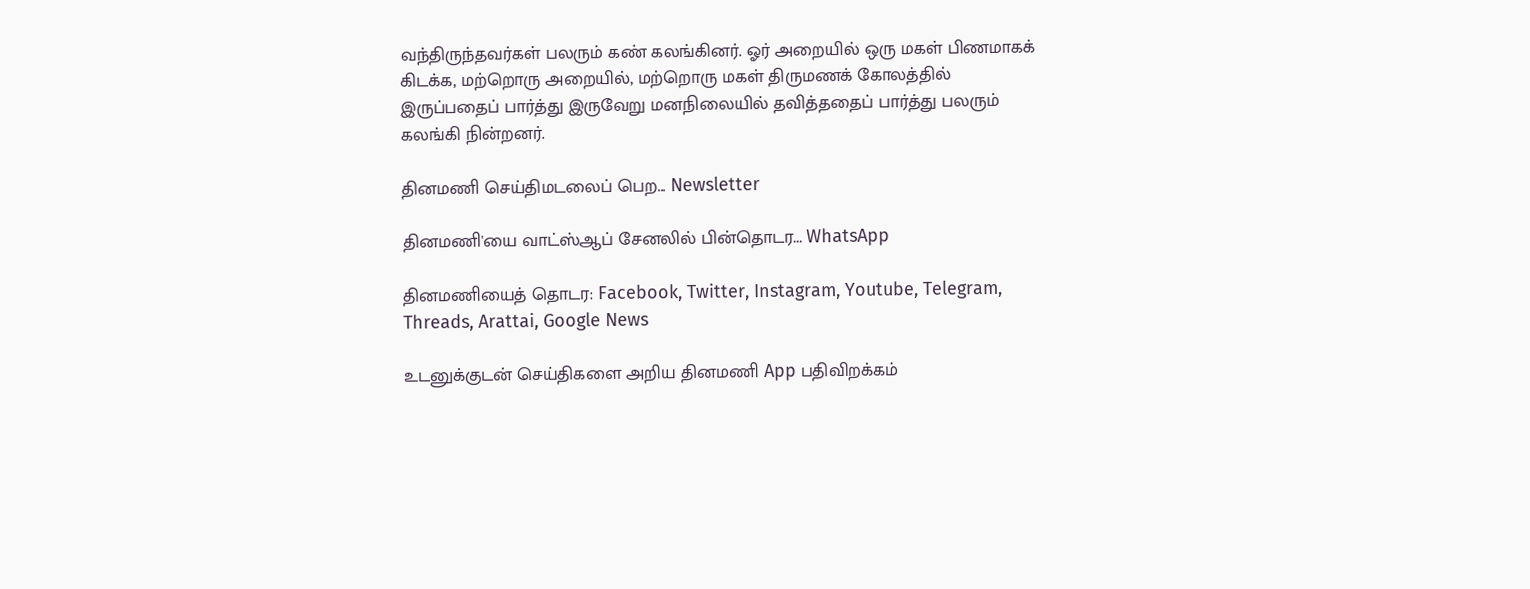வந்திருந்தவர்கள் பலரும் கண் கலங்கினர். ஓர் அறையில் ஒரு மகள் பிணமாகக் கிடக்க, மற்றொரு அறையில், மற்றொரு மகள் திருமணக் கோலத்தில் இருப்பதைப் பார்த்து இருவேறு மனநிலையில் தவித்ததைப் பார்த்து பலரும் கலங்கி நின்றனர்.

தினமணி செய்திமடலைப் பெற... Newsletter

தினமணி'யை வாட்ஸ்ஆப் சேனலில் பின்தொடர... WhatsApp

தினமணியைத் தொடர: Facebook, Twitter, Instagram, Youtube, Telegram, Threads, Arattai, Google News

உடனுக்குடன் செய்திகளை அறிய தினமணி App பதிவிறக்கம்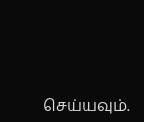செய்யவும்.